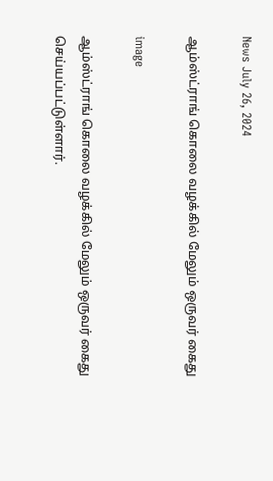News July 26, 2024

ஆம்ஸ்ட்ராங் கொலை வழக்கில் மேலும் ஒருவர் கைது

image

ஆம்ஸ்ட்ராங் கொலை வழக்கில் மேலும் ஒருவர் கைது செய்யப்பட்டுள்ளார்.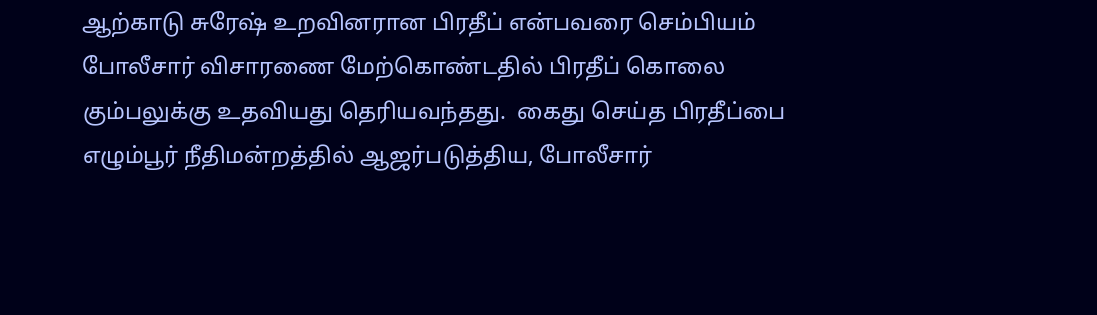ஆற்காடு சுரேஷ் உறவினரான பிரதீப் என்பவரை செம்பியம் போலீசார் விசாரணை மேற்கொண்டதில் பிரதீப் கொலை கும்பலுக்கு உதவியது தெரியவந்தது.  கைது செய்த பிரதீப்பை எழும்பூர் நீதிமன்றத்தில் ஆஜர்படுத்திய, போலீசார்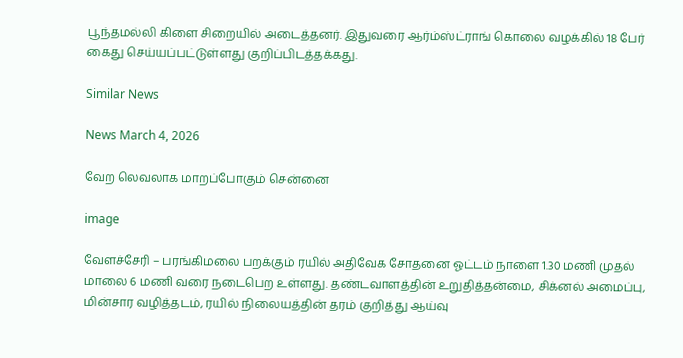பூந்தமல்லி கிளை சிறையில் அடைத்தனர். இதுவரை ஆர்ம்ஸ்ட்ராங் கொலை வழக்கில் 18 பேர் கைது செய்யப்பட்டுள்ளது குறிப்பிடத்தக்கது.

Similar News

News March 4, 2026

வேற லெவலாக மாறப்போகும் சென்னை

image

வேளச்சேரி – பரங்கிமலை பறக்கும் ரயில் அதிவேக சோதனை ஓட்டம் நாளை 1.30 மணி முதல் மாலை 6 மணி வரை நடைபெற உள்ளது. தண்டவாளத்தின் உறுதித்தன்மை, சிக்னல் அமைப்பு, மின்சார வழித்தடம், ரயில் நிலையத்தின் தரம் குறித்து ஆய்வு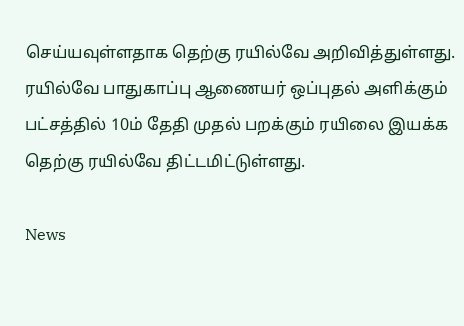செய்யவுள்ளதாக தெற்கு ரயில்வே அறிவித்துள்ளது. ரயில்வே பாதுகாப்பு ஆணையர் ஒப்புதல் அளிக்கும் பட்சத்தில் 10ம் தேதி முதல் பறக்கும் ரயிலை இயக்க தெற்கு ரயில்வே திட்டமிட்டுள்ளது.

News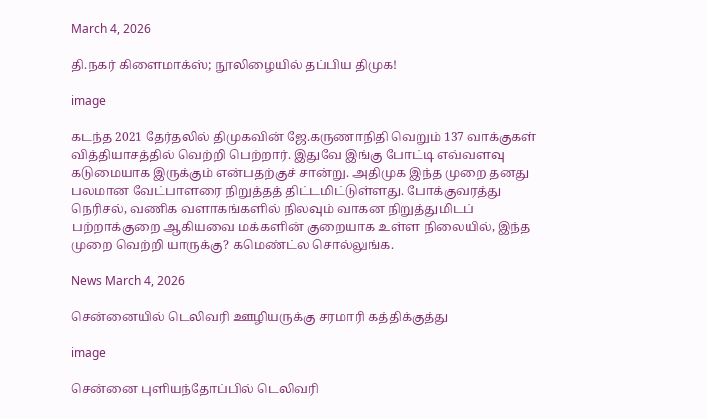March 4, 2026

தி.நகர் கிளைமாக்ஸ்; நூலிழையில் தப்பிய திமுக!

image

கடந்த 2021 தேர்தலில் திமுகவின் ஜே.கருணாநிதி வெறும் 137 வாக்குகள் வித்தியாசத்தில் வெற்றி பெற்றார். இதுவே இங்கு போட்டி எவ்வளவு கடுமையாக இருக்கும் என்பதற்குச் சான்று. அதிமுக இந்த முறை தனது பலமான வேட்பாளரை நிறுத்தத் திட்டமிட்டுள்ளது. போக்குவரத்து நெரிசல், வணிக வளாகங்களில் நிலவும் வாகன நிறுத்துமிடப் பற்றாக்குறை ஆகியவை மக்களின் குறையாக உள்ள நிலையில், இந்த முறை வெற்றி யாருக்கு? கமெண்ட்ல சொல்லுங்க.

News March 4, 2026

சென்னையில் டெலிவரி ஊழியருக்கு சரமாரி கத்திக்குத்து

image

சென்னை புளியந்தோப்பில் டெலிவரி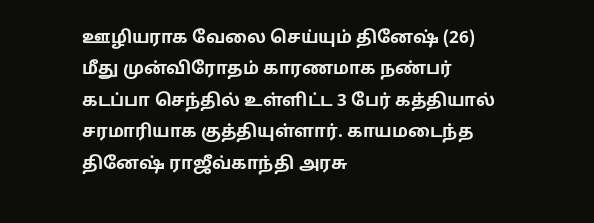ஊழியராக வேலை செய்யும் தினேஷ் (26) மீது முன்விரோதம் காரணமாக நண்பர் கடப்பா செந்தில் உள்ளிட்ட 3 பேர் கத்தியால் சரமாரியாக குத்தியுள்ளார். காயமடைந்த தினேஷ் ராஜீவ்காந்தி அரசு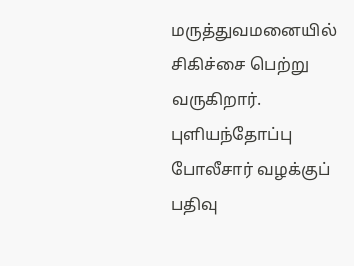மருத்துவமனையில் சிகிச்சை பெற்று வருகிறார். புளியந்தோப்பு போலீசார் வழக்குப் பதிவு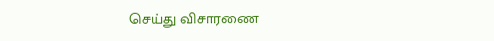செய்து விசாரணை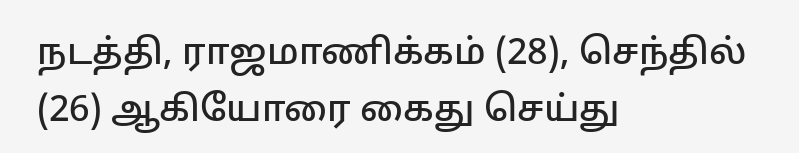நடத்தி, ராஜமாணிக்கம் (28), செந்தில் (26) ஆகியோரை கைது செய்து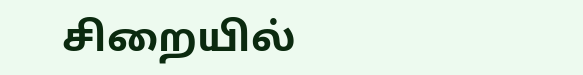சிறையில்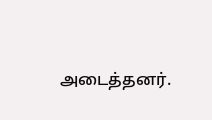அடைத்தனர்.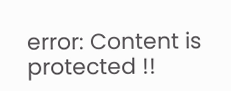error: Content is protected !!